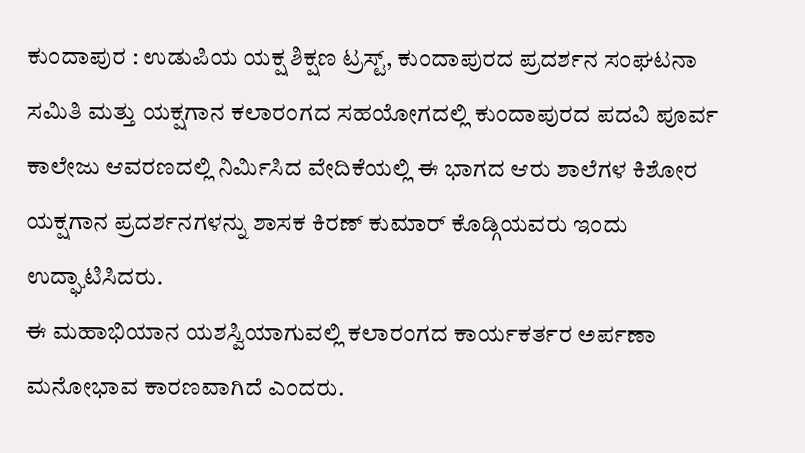ಕುಂದಾಪುರ : ಉಡುಪಿಯ ಯಕ್ಷ ಶಿಕ್ಷಣ ಟ್ರಸ್ಟ್, ಕುಂದಾಪುರದ ಪ್ರದರ್ಶನ ಸಂಘಟನಾ ಸಮಿತಿ ಮತ್ತು ಯಕ್ಷಗಾನ ಕಲಾರಂಗದ ಸಹಯೋಗದಲ್ಲಿ ಕುಂದಾಪುರದ ಪದವಿ ಪೂರ್ವ ಕಾಲೇಜು ಆವರಣದಲ್ಲಿ ನಿರ್ಮಿಸಿದ ವೇದಿಕೆಯಲ್ಲಿ ಈ ಭಾಗದ ಆರು ಶಾಲೆಗಳ ಕಿಶೋರ ಯಕ್ಷಗಾನ ಪ್ರದರ್ಶನಗಳನ್ನು ಶಾಸಕ ಕಿರಣ್ ಕುಮಾರ್ ಕೊಡ್ಗಿಯವರು ಇಂದು ಉದ್ಘಾಟಿಸಿದರು.
ಈ ಮಹಾಭಿಯಾನ ಯಶಸ್ವಿಯಾಗುವಲ್ಲಿ ಕಲಾರಂಗದ ಕಾರ್ಯಕರ್ತರ ಅರ್ಪಣಾ ಮನೋಭಾವ ಕಾರಣವಾಗಿದೆ ಎಂದರು.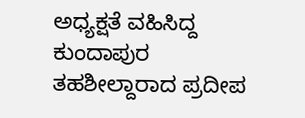ಅಧ್ಯಕ್ಷತೆ ವಹಿಸಿದ್ದ ಕುಂದಾಪುರ ತಹಶೀಲ್ದಾರಾದ ಪ್ರದೀಪ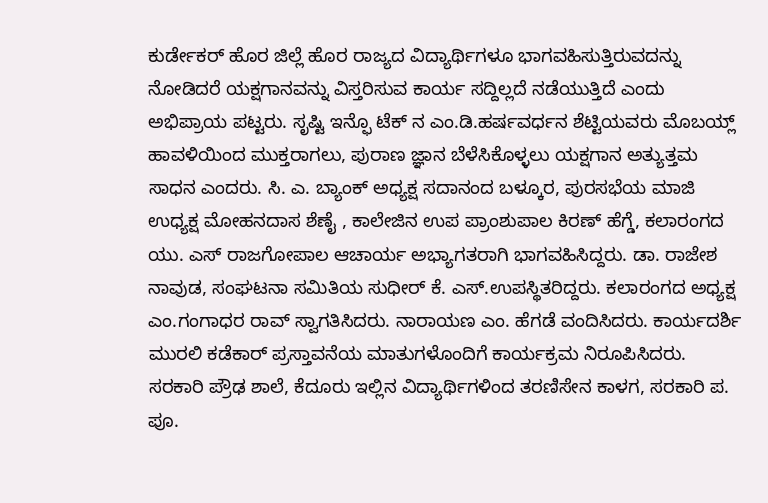ಕುರ್ಡೇಕರ್ ಹೊರ ಜಿಲ್ಲೆ ಹೊರ ರಾಜ್ಯದ ವಿದ್ಯಾರ್ಥಿಗಳೂ ಭಾಗವಹಿಸುತ್ತಿರುವದನ್ನು ನೋಡಿದರೆ ಯಕ್ಷಗಾನವನ್ನು ವಿಸ್ತರಿಸುವ ಕಾರ್ಯ ಸದ್ದಿಲ್ಲದೆ ನಡೆಯುತ್ತಿದೆ ಎಂದು ಅಭಿಪ್ರಾಯ ಪಟ್ಟರು. ಸೃಷ್ಟಿ ಇನ್ಫೊ ಟೆಕ್ ನ ಎಂ.ಡಿ.ಹರ್ಷವರ್ಧನ ಶೆಟ್ಟಿಯವರು ಮೊಬಯ್ಲ್ ಹಾವಳಿಯಿಂದ ಮುಕ್ತರಾಗಲು, ಪುರಾಣ ಜ್ಞಾನ ಬೆಳೆಸಿಕೊಳ್ಳಲು ಯಕ್ಷಗಾನ ಅತ್ಯುತ್ತಮ ಸಾಧನ ಎಂದರು. ಸಿ. ಎ. ಬ್ಯಾಂಕ್ ಅಧ್ಯಕ್ಷ ಸದಾನಂದ ಬಳ್ಕೂರ, ಪುರಸಭೆಯ ಮಾಜಿ ಉಧ್ಯಕ್ಷ ಮೋಹನದಾಸ ಶೆಣೈ , ಕಾಲೇಜಿನ ಉಪ ಪ್ರಾಂಶುಪಾಲ ಕಿರಣ್ ಹೆಗ್ಡೆ, ಕಲಾರಂಗದ ಯು. ಎಸ್ ರಾಜಗೋಪಾಲ ಆಚಾರ್ಯ ಅಭ್ಯಾಗತರಾಗಿ ಭಾಗವಹಿಸಿದ್ದರು. ಡಾ. ರಾಜೇಶ ನಾವುಡ, ಸಂಘಟನಾ ಸಮಿತಿಯ ಸುಧೀರ್ ಕೆ. ಎಸ್.ಉಪಸ್ಥಿತರಿದ್ದರು. ಕಲಾರಂಗದ ಅಧ್ಯಕ್ಷ ಎಂ.ಗಂಗಾಧರ ರಾವ್ ಸ್ವಾಗತಿಸಿದರು. ನಾರಾಯಣ ಎಂ. ಹೆಗಡೆ ವಂದಿಸಿದರು. ಕಾರ್ಯದರ್ಶಿ ಮುರಲಿ ಕಡೆಕಾರ್ ಪ್ರಸ್ತಾವನೆಯ ಮಾತುಗಳೊಂದಿಗೆ ಕಾರ್ಯಕ್ರಮ ನಿರೂಪಿಸಿದರು.
ಸರಕಾರಿ ಪ್ರೌಢ ಶಾಲೆ, ಕೆದೂರು ಇಲ್ಲಿನ ವಿದ್ಯಾರ್ಥಿಗಳಿಂದ ತರಣಿಸೇನ ಕಾಳಗ, ಸರಕಾರಿ ಪ. ಪೂ.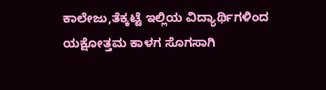ಕಾಲೇಜು,ತೆಕ್ಕಟ್ಟೆ ಇಲ್ಲಿಯ ವಿದ್ಯಾರ್ಥಿಗಳಿಂದ ಯಕ್ಷೋತ್ತಮ ಕಾಳಗ ಸೊಗಸಾಗಿ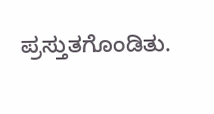ಪ್ರಸ್ತುತಗೊಂಡಿತು.